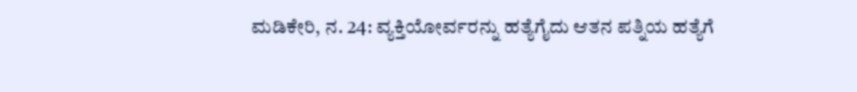ಮಡಿಕೇರಿ, ನ. 24: ವ್ಯಕ್ತಿಯೋರ್ವರನ್ನು ಹತ್ಯೆಗೈದು ಆತನ ಪತ್ನಿಯ ಹತ್ಯೆಗೆ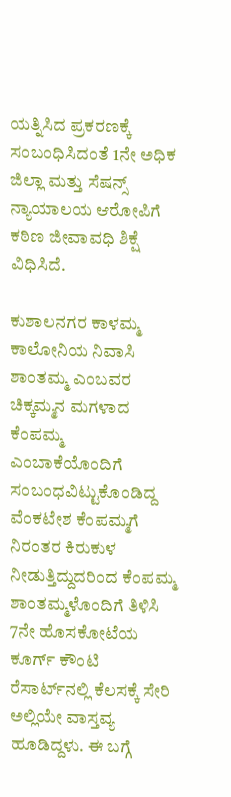ಯತ್ನಿಸಿದ ಪ್ರಕರಣಕ್ಕೆ ಸಂಬಂಧಿಸಿದಂತೆ 1ನೇ ಅಧಿಕ ಜಿಲ್ಲಾ ಮತ್ತು ಸೆಷನ್ಸ್ ನ್ಯಾಯಾಲಯ ಆರೋಪಿಗೆ ಕಠಿಣ ಜೀವಾವಧಿ ಶಿಕ್ಷೆ ವಿಧಿಸಿದೆ.

ಕುಶಾಲನಗರ ಕಾಳಮ್ಮ ಕಾಲೋನಿಯ ನಿವಾಸಿ ಶಾಂತಮ್ಮ ಎಂಬವರ ಚಿಕ್ಕಮ್ಮನ ಮಗಳಾದ ಕೆಂಪಮ್ಮ ಎಂಬಾಕೆಯೊಂದಿಗೆ ಸಂಬಂಧವಿಟ್ಟುಕೊಂಡಿದ್ದ ವೆಂಕಟೇಶ ಕೆಂಪಮ್ಮಗೆ ನಿರಂತರ ಕಿರುಕುಳ ನೀಡುತ್ತಿದ್ದುದರಿಂದ ಕೆಂಪಮ್ಮ ಶಾಂತಮ್ಮಳೊಂದಿಗೆ ತಿಳಿಸಿ 7ನೇ ಹೊಸಕೋಟೆಯ ಕೂರ್ಗ್ ಕೌಂಟಿ ರೆಸಾರ್ಟ್‍ನಲ್ಲಿ ಕೆಲಸಕ್ಕೆ ಸೇರಿ ಅಲ್ಲಿಯೇ ವಾಸ್ತವ್ಯ ಹೂಡಿದ್ದಳು. ಈ ಬಗ್ಗೆ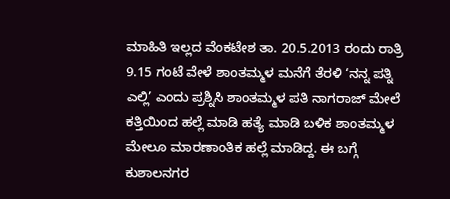ಮಾಹಿತಿ ಇಲ್ಲದ ವೆಂಕಟೇಶ ತಾ. 20.5.2013 ರಂದು ರಾತ್ರಿ 9.15 ಗಂಟೆ ವೇಳೆ ಶಾಂತಮ್ಮಳ ಮನೆಗೆ ತೆರಳಿ ‘ನನ್ನ ಪತ್ನಿ ಎಲ್ಲಿ’ ಎಂದು ಪ್ರಶ್ನಿಸಿ ಶಾಂತಮ್ಮಳ ಪತಿ ನಾಗರಾಜ್ ಮೇಲೆ ಕತ್ತಿಯಿಂದ ಹಲ್ಲೆ ಮಾಡಿ ಹತ್ಯೆ ಮಾಡಿ ಬಳಿಕ ಶಾಂತಮ್ಮಳ ಮೇಲೂ ಮಾರಣಾಂತಿಕ ಹಲ್ಲೆ ಮಾಡಿದ್ದ. ಈ ಬಗ್ಗೆ ಕುಶಾಲನಗರ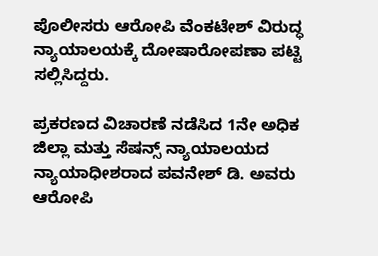ಪೊಲೀಸರು ಆರೋಪಿ ವೆಂಕಟೇಶ್ ವಿರುದ್ಧ ನ್ಯಾಯಾಲಯಕ್ಕೆ ದೋಷಾರೋಪಣಾ ಪಟ್ಟಿ ಸಲ್ಲಿಸಿದ್ದರು.

ಪ್ರಕರಣದ ವಿಚಾರಣೆ ನಡೆಸಿದ 1ನೇ ಅಧಿಕ ಜಿಲ್ಲಾ ಮತ್ತು ಸೆಷನ್ಸ್ ನ್ಯಾಯಾಲಯದ ನ್ಯಾಯಾಧೀಶರಾದ ಪವನೇಶ್ ಡಿ. ಅವರು ಆರೋಪಿ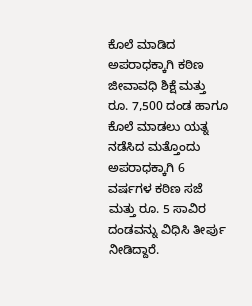ಕೊಲೆ ಮಾಡಿದ ಅಪರಾಧಕ್ಕಾಗಿ ಕಠಿಣ ಜೀವಾವಧಿ ಶಿಕ್ಷೆ ಮತ್ತು ರೂ. 7,500 ದಂಡ ಹಾಗೂ ಕೊಲೆ ಮಾಡಲು ಯತ್ನ ನಡೆಸಿದ ಮತ್ತೊಂದು ಅಪರಾಧಕ್ಕಾಗಿ 6 ವರ್ಷಗಳ ಕಠಿಣ ಸಜೆ ಮತ್ತು ರೂ. 5 ಸಾವಿರ ದಂಡವನ್ನು ವಿಧಿಸಿ ತೀರ್ಪು ನೀಡಿದ್ದಾರೆ.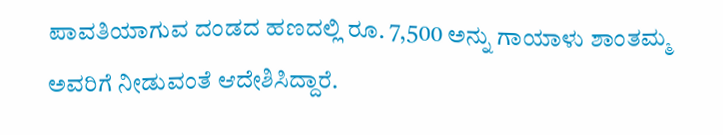ಪಾವತಿಯಾಗುವ ದಂಡದ ಹಣದಲ್ಲಿ ರೂ. 7,500 ಅನ್ನು ಗಾಯಾಳು ಶಾಂತಮ್ಮ ಅವರಿಗೆ ನೀಡುವಂತೆ ಆದೇಶಿಸಿದ್ದಾರೆ.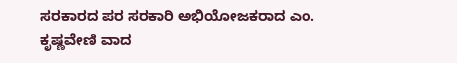ಸರಕಾರದ ಪರ ಸರಕಾರಿ ಅಭಿಯೋಜಕರಾದ ಎಂ. ಕೃಷ್ಣವೇಣಿ ವಾದ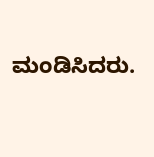ಮಂಡಿಸಿದರು.